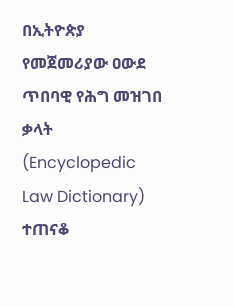በኢትዮጵያ የመጀመሪያው ዐውደ ጥበባዊ የሕግ መዝገበ ቃላት (Encyclopedic Law Dictionary) ተጠናቆ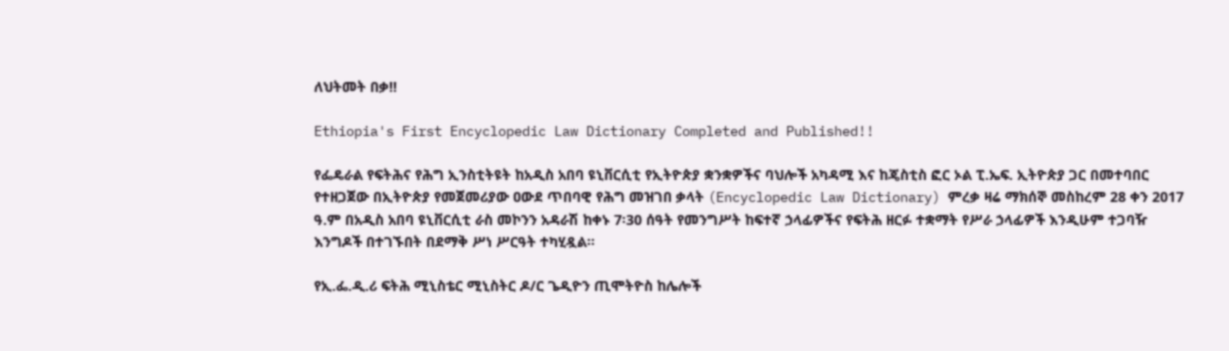ለህትመት በቃ!!

Ethiopia's First Encyclopedic Law Dictionary Completed and Published!!

የፌዴራል የፍትሕና የሕግ ኢንስቲትዩት ከአዲስ አበባ ዩኒቨርሲቲ የኢትዮጵያ ቋንቋዎችና ባህሎች አካዳሚ እና ከጄስቲስ ፎር ኦል ፒ.ኤፍ. ኢትዮጵያ ጋር በመተባበር የተዘጋጀው በኢትዮጵያ የመጀመሪያው ዐውደ ጥበባዊ የሕግ መዝገበ ቃላት (Encyclopedic Law Dictionary) ምረቃ ዛሬ ማክሰኞ መስከረም 28 ቀን 2017 ዓ.ም በአዲስ አበባ ዩኒቨርሲቲ ራስ መኮንን አዳራሽ ከቀኑ 7፡30 ሰዓት የመንግሥት ከፍተኛ ኃላፊዎችና የፍትሕ ዘርፉ ተቋማት የሥራ ኃላፊዎች እንዲሁም ተጋባዥ እንግዶች በተገኙበት በደማቅ ሥነ ሥርዓት ተካሂዷል፡፡

የኢ.ፌ.ዲ.ሪ ፍትሕ ሚኒስቴር ሚኒስትር ዶ/ር ጌዲዮን ጢሞትዮስ ከሌሎች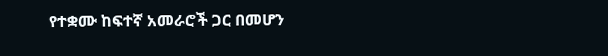የተቋሙ ከፍተኛ አመራሮች ጋር በመሆን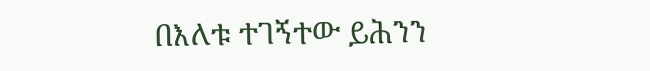በእለቱ ተገኝተው ይሕንን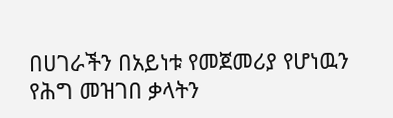በሀገራችን በአይነቱ የመጀመሪያ የሆነዉን የሕግ መዝገበ ቃላትን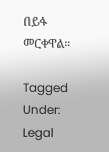በይፋ መርቀዋል።

Tagged Under: Legal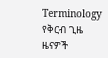Terminology
የቅርብ ጊዜ ዜናዎች